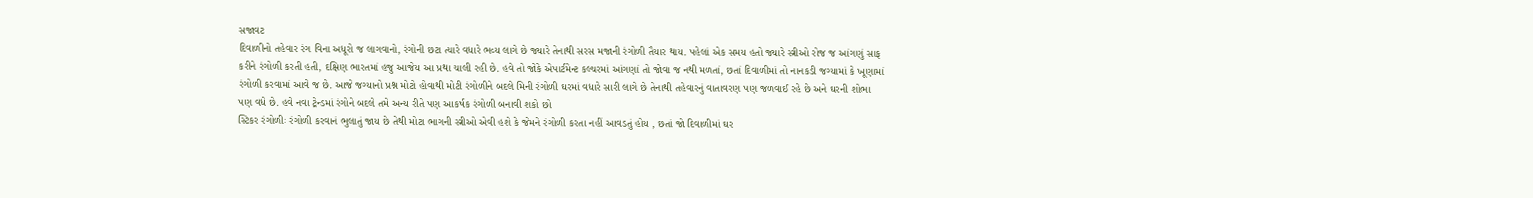સજાવટ
દિવાળીનો તહેવાર રંગ વિના અધૂરો જ લાગવાનો, રંગોની છટા ત્યારે વધારે ભવ્ય લાગે છે જ્યારે તેનાથી સરસ મજાની રંગોળી તૈયાર થાય. પહેલાં એક સમય હતો જ્યારે સ્ત્રીઓ રોજ જ આંગણું સાફ કરીને રંગોળી કરતી હતી, દક્ષિણ ભારતમાં હજુ આજેય આ પ્રથા ચાલી રહી છે. હવે તો જોકે એપાર્ટમેન્ટ કલ્ચરમાં આંગણાં તો જોવા જ નથી મળતાં, છતાં દિવાળીમાં તો નાનકડી જગ્યામાં કે ખૂણામાં રંગોળી કરવામાં આવે જ છે. આજે જગ્યાનો પ્રશ્ન મોટો હોવાથી મોટી રંગોળીને બદલે મિની રંગોળી ઘરમાં વધારે સારી લાગે છે તેનાથી તહેવારનું વાતાવરણ પણ જળવાઈ રહે છે અને ઘરની શોભા પણ વધે છે. હવે નવા ટ્રેન્ડમાં રંગોને બદલે તમે અન્ય રીતે પણ આકર્ષક રંગોળી બનાવી શકો છો
સ્ટિકર રંગોળીઃ રંગોળી કરવાનં ભુલાતું જાય છે તેથી મોટા ભાગની સ્ત્રીઓ એવી હશે કે જેમને રંગોળી કરતા નહીં આવડતું હોય , છતાં જો દિવાળીમાં ઘર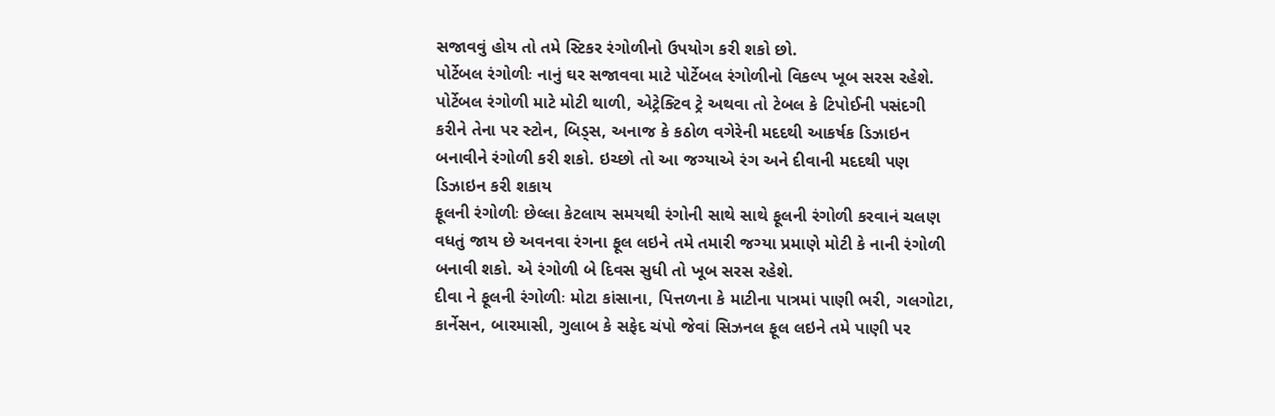સજાવવું હોય તો તમે સ્ટિકર રંગોળીનો ઉપયોગ કરી શકો છો.
પોર્ટેબલ રંગોળીઃ નાનું ઘર સજાવવા માટે પોર્ટેબલ રંગોળીનો વિકલ્પ ખૂબ સરસ રહેશે. પોર્ટેબલ રંગોળી માટે મોટી થાળી, એટ્રેક્ટિવ ટ્રે અથવા તો ટેબલ કે ટિપોઈની પસંદગી કરીને તેના પર સ્ટોન, બિડ્સ, અનાજ કે કઠોળ વગેરેની મદદથી આકર્ષક ડિઝાઇન બનાવીને રંગોળી કરી શકો. ઇચ્છો તો આ જગ્યાએ રંગ અને દીવાની મદદથી પણ ડિઝાઇન કરી શકાય
ફૂલની રંગોળીઃ છેલ્લા કેટલાય સમયથી રંગોની સાથે સાથે ફૂલની રંગોળી કરવાનં ચલણ વધતું જાય છે અવનવા રંગના ફૂલ લઇને તમે તમારી જગ્યા પ્રમાણે મોટી કે નાની રંગોળી બનાવી શકો. એ રંગોળી બે દિવસ સુધી તો ખૂબ સરસ રહેશે.
દીવા ને ફૂલની રંગોળીઃ મોટા કાંસાના, પિત્તળના કે માટીના પાત્રમાં પાણી ભરી, ગલગોટા, કાર્નેસન, બારમાસી, ગુલાબ કે સફેદ ચંપો જેવાં સિઝનલ ફૂલ લઇને તમે પાણી પર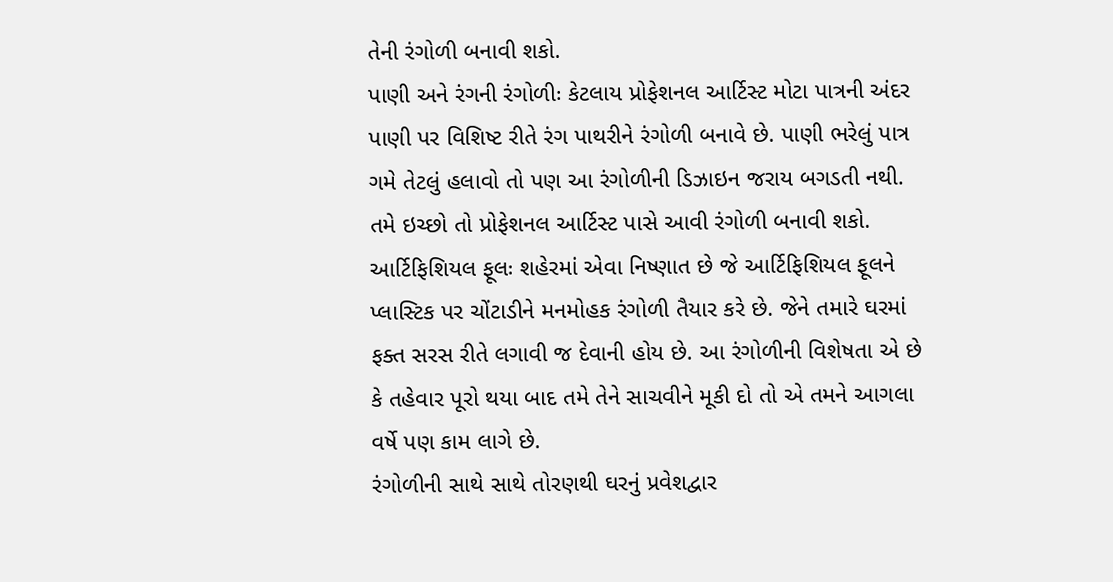તેની રંગોળી બનાવી શકો.
પાણી અને રંગની રંગોળીઃ કેટલાય પ્રોફેશનલ આર્ટિસ્ટ મોટા પાત્રની અંદર પાણી પર વિશિષ્ટ રીતે રંગ પાથરીને રંગોળી બનાવે છે. પાણી ભરેલું પાત્ર ગમે તેટલું હલાવો તો પણ આ રંગોળીની ડિઝાઇન જરાય બગડતી નથી. તમે ઇચ્છો તો પ્રોફેશનલ આર્ટિસ્ટ પાસે આવી રંગોળી બનાવી શકો.
આર્ટિફિશિયલ ફૂલઃ શહેરમાં એવા નિષ્ણાત છે જે આર્ટિફિશિયલ ફૂલને પ્લાસ્ટિક પર ચોંટાડીને મનમોહક રંગોળી તૈયાર કરે છે. જેને તમારે ઘરમાં ફક્ત સરસ રીતે લગાવી જ દેવાની હોય છે. આ રંગોળીની વિશેષતા એ છે કે તહેવાર પૂરો થયા બાદ તમે તેને સાચવીને મૂકી દો તો એ તમને આગલા વર્ષે પણ કામ લાગે છે.
રંગોળીની સાથે સાથે તોરણથી ઘરનું પ્રવેશદ્વાર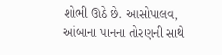શોભી ઊઠે છે. આસોપાલવ, આંબાના પાનના તોરણની સાથે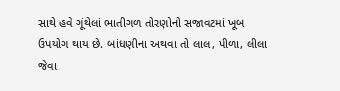સાથે હવે ગૂંથેલાં ભાતીગળ તોરણોનો સજાવટમાં ખૂબ ઉપયોગ થાય છે. બાંધણીના અથવા તો લાલ, પીળા, લીલા જેવા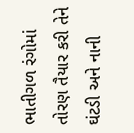ભાતીગળ રંગોમાં તોરણ તૈયાર કરી તેને ઘંટડી અને નાની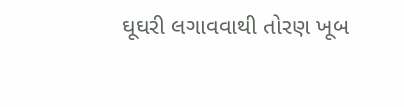ઘૂઘરી લગાવવાથી તોરણ ખૂબ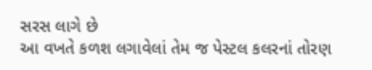સરસ લાગે છે
આ વખતે કળશ લગાવેલાં તેમ જ પેસ્ટલ કલરનાં તોરણ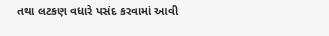તથા લટકણ વધારે પસંદ કરવામાં આવી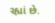રહ્યાં છે.